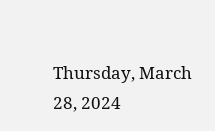Thursday, March 28, 2024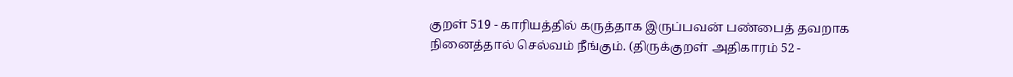குறள் 519 - காரியத்தில் கருத்தாக இருப்பவன் பண்பைத் தவறாக நினைத்தால் செல்வம் நீங்கும். (திருக்குறள் அதிகாரம் 52 -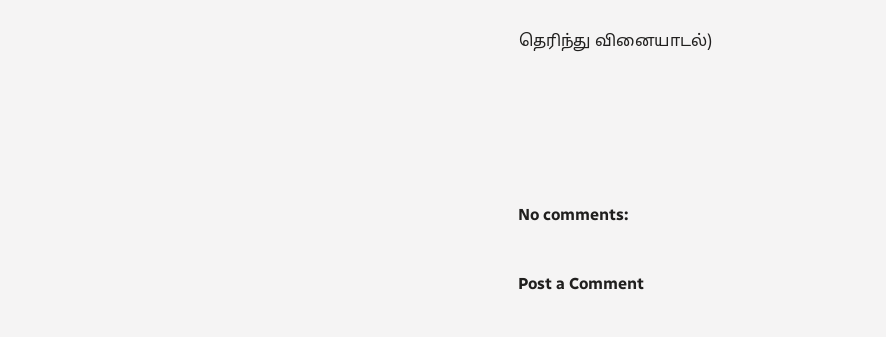தெரிந்து வினையாடல்)




No comments:

Post a Comment